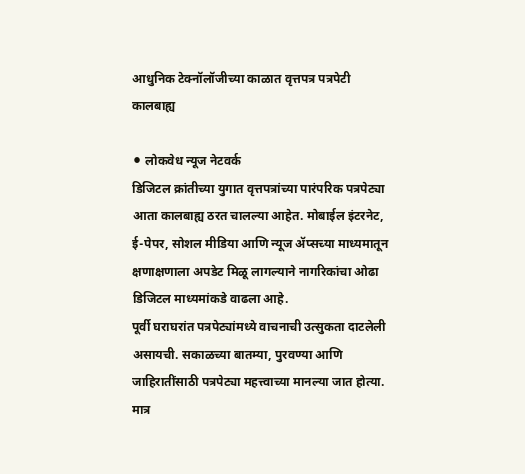आधुनिक टेक्नॉलॉजीच्या काळात वृत्तपत्र पत्रपेटी कालबाह्य

⚫ लोकवेध न्यूज नेटवर्क
डिजिटल क्रांतीच्या युगात वृत्तपत्रांच्या पारंपरिक पत्रपेट्या आता कालबाह्य ठरत चालल्या आहेत. मोबाईल इंटरनेट, ई-पेपर, सोशल मीडिया आणि न्यूज ॲप्सच्या माध्यमातून क्षणाक्षणाला अपडेट मिळू लागल्याने नागरिकांचा ओढा डिजिटल माध्यमांकडे वाढला आहे.
पूर्वी घराघरांत पत्रपेट्यांमध्ये वाचनाची उत्सुकता दाटलेली असायची. सकाळच्या बातम्या, पुरवण्या आणि जाहिरातींसाठी पत्रपेट्या महत्त्वाच्या मानल्या जात होत्या. मात्र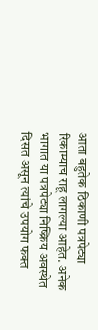आता बहुतेक ठिकाणी पत्रपेट्या रिकाम्याच राहू लागल्या आहेत. अनेक भागात या पत्रपेट्या निष्क्रिय अवस्थेत दिसत असून त्यांचे उपयोग फक्त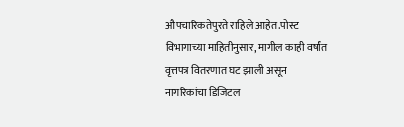औपचारिकतेपुरते राहिले आहेत.पोस्ट विभागाच्या माहितीनुसार, मागील काही वर्षांत वृत्तपत्र वितरणात घट झाली असून नागरिकांचा डिजिटल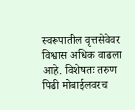स्वरूपातील वृत्तसेवेवर विश्वास अधिक वाढला आहे. विशेषतः तरुण पिढी मोबाईलवरच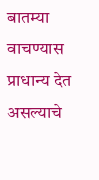बातम्या वाचण्यास प्राधान्य देत असल्याचे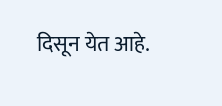दिसून येत आहे.